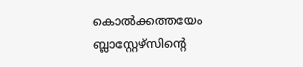കൊൽക്കത്തയേം ബ്ലാസ്റ്റേഴ്‌സിൻ്റെ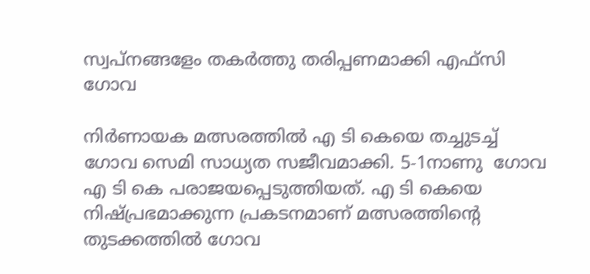സ്വപ്നങ്ങളേം തകർത്തു തരിപ്പണമാക്കി എഫ്സി ഗോവ

നിർണായക മത്സരത്തിൽ എ ടി കെയെ തച്ചുടച്ച് ഗോവ സെമി സാധ്യത സജീവമാക്കി. 5-1നാണു  ഗോവ എ ടി കെ പരാജയപ്പെടുത്തിയത്. എ ടി കെയെ നിഷ്പ്രഭമാക്കുന്ന പ്രകടനമാണ് മത്സരത്തിന്റെ തുടക്കത്തിൽ ഗോവ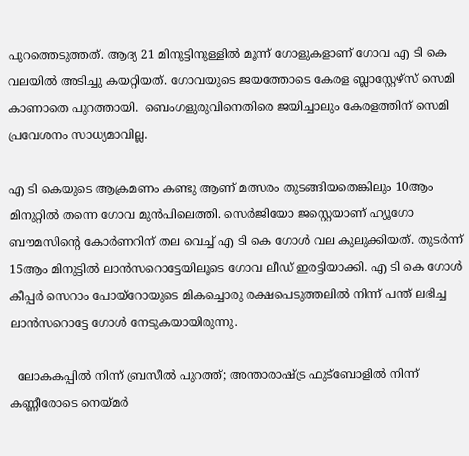പുറത്തെടുത്തത്. ആദ്യ 21 മിനുട്ടിനുള്ളിൽ മൂന്ന് ഗോളുകളാണ് ഗോവ എ ടി കെ വലയിൽ അടിച്ചു കയറ്റിയത്. ഗോവയുടെ ജയത്തോടെ കേരള ബ്ലാസ്റ്റേഴ്‌സ് സെമി കാണാതെ പുറത്തായി.  ബെംഗളുരുവിനെതിരെ ജയിച്ചാലും കേരളത്തിന് സെമി പ്രവേശനം സാധ്യമാവില്ല.

എ ടി കെയുടെ ആക്രമണം കണ്ടു ആണ് മത്സരം തുടങ്ങിയതെങ്കിലും 10ആം മിനുറ്റിൽ തന്നെ ഗോവ മുൻപിലെത്തി. സെർജിയോ ജസ്റ്റെയാണ് ഹ്യൂഗോ ബൗമസിന്റെ കോർണറിന് തല വെച്ച് എ ടി കെ ഗോൾ വല കുലുക്കിയത്. തുടർന്ന് 15ആം മിനുട്ടിൽ ലാൻസറൊട്ടേയിലൂടെ ഗോവ ലീഡ് ഇരട്ടിയാക്കി. എ ടി കെ ഗോൾ കീപ്പർ സെറാം പോയ്‌റോയുടെ മികച്ചൊരു രക്ഷപെടുത്തലിൽ നിന്ന് പന്ത് ലഭിച്ച ലാൻസറൊട്ടേ ഗോൾ നേടുകയായിരുന്നു.

  ലോകകപ്പിൽ നിന്ന് ബ്രസീൽ പുറത്ത്; അന്താരാഷ്ട്ര ഫുട്ബോളിൽ നിന്ന് കണ്ണീരോടെ നെയ്മർ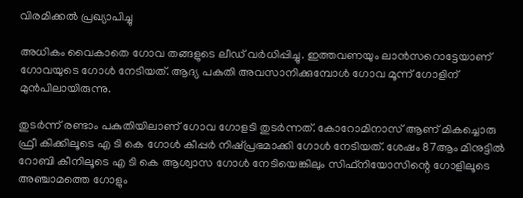വിരമിക്കൽ പ്രഖ്യാപിച്ചു

അധികം വൈകാതെ ഗോവ തങ്ങളുടെ ലീഡ് വർധിപ്പിച്ചു. ഇത്തവണയും ലാൻസറൊട്ടേയാണ് ഗോവയുടെ ഗോൾ നേടിയത്. ആദ്യ പകുതി അവസാനിക്കുമ്പോൾ ഗോവ മൂന്ന് ഗോളിന് മുൻപിലായിരുന്നു.

തുടർന്ന് രണ്ടാം പകുതിയിലാണ് ഗോവ ഗോളടി തുടർന്നത്. കോറോമിനാസ് ആണ് മികച്ചൊരു ഫ്രീ കിക്കിലൂടെ എ ടി കെ ഗോൾ കീപ്പർ നിഷ്പ്രഭമാക്കി ഗോൾ നേടിയത്. ശേഷം 87ആം മിനുട്ടിൽ റോബി കീനിലൂടെ എ ടി കെ ആശ്വാസ ഗോൾ നേടിയെങ്കിലും സിഫ്‌നിയോസിന്റെ ഗോളിലൂടെ അഞ്ചാമത്തെ ഗോളും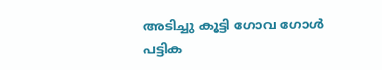അടിച്ചു കൂട്ടി ഗോവ ഗോൾ പട്ടിക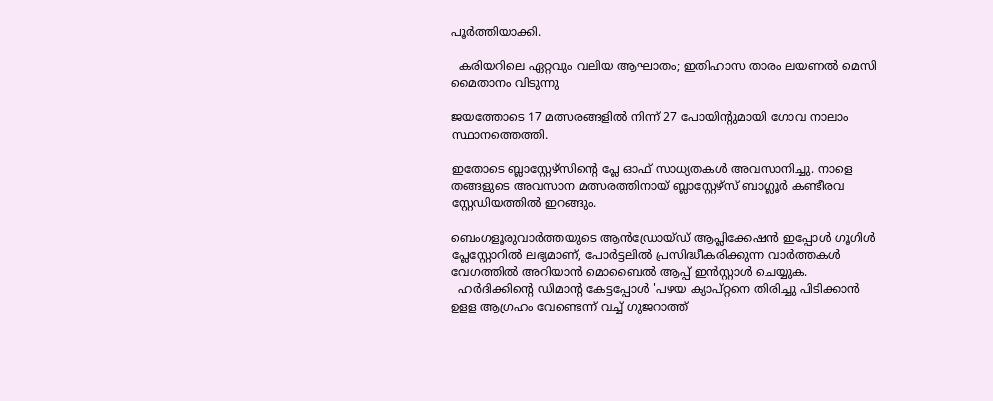പൂർത്തിയാക്കി.

  കരിയറിലെ ഏറ്റവും വലിയ ആഘാതം; ഇതിഹാസ താരം ലയണൽ മെസി മൈതാനം വിടുന്നു

ജയത്തോടെ 17 മത്സരങ്ങളിൽ നിന്ന് 27 പോയിന്റുമായി ഗോവ നാലാം സ്ഥാനത്തെത്തി.

ഇതോടെ ബ്ലാസ്റ്റേഴ്‌സിൻ്റെ പ്ലേ ഓഫ് സാധ്യതകൾ അവസാനിച്ചു. നാളെ തങ്ങളുടെ അവസാന മത്സരത്തിനായ് ബ്ലാസ്റ്റേഴ്‌സ് ബാഗ്ലൂർ കണ്ടീരവ സ്റ്റേഡിയത്തിൽ ഇറങ്ങും.

ബെംഗളൂരുവാർത്തയുടെ ആൻഡ്രോയ്ഡ് ആപ്ലിക്കേഷൻ ഇപ്പോൾ ഗൂഗിൾ പ്ലേസ്റ്റോറിൽ ലഭ്യമാണ്, പോർട്ടലിൽ പ്രസിദ്ധീകരിക്കുന്ന വാർത്തകൾ വേഗത്തിൽ അറിയാൻ മൊബൈൽ ആപ്പ് ഇൻസ്റ്റാൾ ചെയ്യുക.
  ഹര്‍ദിക്കിന്റെ ഡിമാന്റ കേട്ടപ്പോള്‍ 'പഴയ ക്യാപ്റ്റനെ തിരിച്ചു പിടിക്കാന്‍ ഉളള ആഗ്രഹം വേണ്ടെന്ന് വച്ച് ഗുജറാത്ത്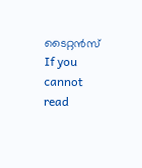ടൈറ്റൻസ്
If you cannot read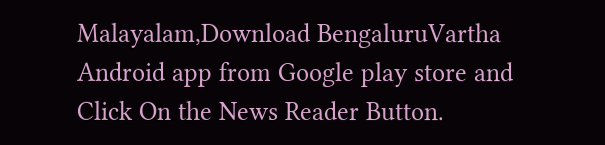Malayalam,Download BengaluruVartha Android app from Google play store and Click On the News Reader Button.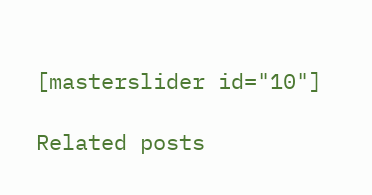[masterslider id="10"]

Related posts